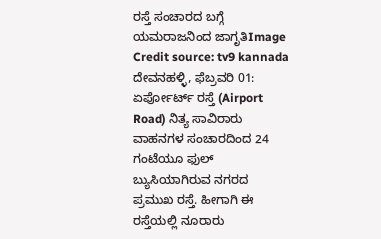ರಸ್ತೆ ಸಂಚಾರದ ಬಗ್ಗೆ ಯಮರಾಜನಿಂದ ಜಾಗೃತಿImage Credit source: tv9 kannada
ದೇವನಹಳ್ಳಿ, ಫೆಬ್ರವರಿ 01: ಏರ್ಪೋರ್ಟ್ ರಸ್ತೆ (Airport Road) ನಿತ್ಯ ಸಾವಿರಾರು ವಾಹನಗಳ ಸಂಚಾರದಿಂದ 24 ಗಂಟೆಯೂ ಫುಲ್ ಬ್ಯುಸಿಯಾಗಿರುವ ನಗರದ ಪ್ರಮುಖ ರಸ್ತೆ. ಹೀಗಾಗಿ ಈ ರಸ್ತೆಯಲ್ಲಿ ನೂರಾರು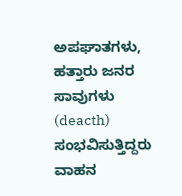ಅಪಘಾತಗಳು, ಹತ್ತಾರು ಜನರ ಸಾವುಗಳು (deacth) ಸಂಭವಿಸುತ್ತಿದ್ದರು ವಾಹನ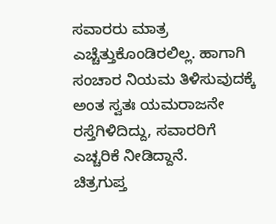ಸವಾರರು ಮಾತ್ರ ಎಚ್ಚೆತ್ತುಕೊಂಡಿರಲಿಲ್ಲ. ಹಾಗಾಗಿ ಸಂಚಾರ ನಿಯಮ ತಿಳಿಸುವುದಕ್ಕೆ ಅಂತ ಸ್ವತಃ ಯಮರಾಜನೇ ರಸ್ತೆಗಿಳಿದಿದ್ದು, ಸವಾರರಿಗೆ ಎಚ್ಚರಿಕೆ ನೀಡಿದ್ದಾನೆ.
ಚಿತ್ರಗುಪ್ತ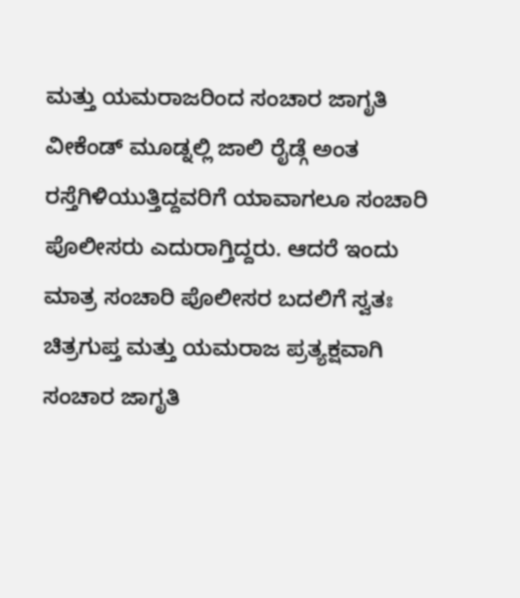ಮತ್ತು ಯಮರಾಜರಿಂದ ಸಂಚಾರ ಜಾಗೃತಿ
ವೀಕೆಂಡ್ ಮೂಡ್ನಲ್ಲಿ ಜಾಲಿ ರೈಡ್ಗೆ ಅಂತ ರಸ್ತೆಗಿಳಿಯುತ್ತಿದ್ದವರಿಗೆ ಯಾವಾಗಲೂ ಸಂಚಾರಿ ಪೊಲೀಸರು ಎದುರಾಗ್ತಿದ್ದರು. ಆದರೆ ಇಂದು ಮಾತ್ರ ಸಂಚಾರಿ ಪೊಲೀಸರ ಬದಲಿಗೆ ಸ್ವತಃ ಚಿತ್ರಗುಪ್ತ ಮತ್ತು ಯಮರಾಜ ಪ್ರತ್ಯಕ್ಷವಾಗಿ ಸಂಚಾರ ಜಾಗೃತಿ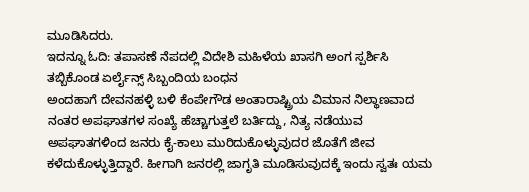ಮೂಡಿಸಿದರು.
ಇದನ್ನೂ ಓದಿ: ತಪಾಸಣೆ ನೆಪದಲ್ಲಿ ವಿದೇಶಿ ಮಹಿಳೆಯ ಖಾಸಗಿ ಅಂಗ ಸ್ಪರ್ಶಿಸಿ ತಬ್ಬಿಕೊಂಡ ಏರ್ಲೈನ್ಸ್ ಸಿಬ್ಬಂದಿಯ ಬಂಧನ
ಅಂದಹಾಗೆ ದೇವನಹಳ್ಳಿ ಬಳಿ ಕೆಂಪೇಗೌಡ ಅಂತಾರಾಷ್ಟ್ರಿಯ ವಿಮಾನ ನಿಲ್ಥಾಣವಾದ ನಂತರ ಅಪಘಾತಗಳ ಸಂಖ್ಯೆ ಹೆಚ್ಚಾಗುತ್ತಲೆ ಬರ್ತಿದ್ದು, ನಿತ್ಯ ನಡೆಯುವ ಅಪಘಾತಗಳಿಂದ ಜನರು ಕೈ-ಕಾಲು ಮುರಿದುಕೊಳ್ಳುವುದರ ಜೊತೆಗೆ ಜೀವ ಕಳೆದುಕೊಳ್ಳುತ್ತಿದ್ದಾರೆ. ಹೀಗಾಗಿ ಜನರಲ್ಲಿ ಜಾಗೃತಿ ಮೂಡಿಸುವುದಕ್ಕೆ ಇಂದು ಸ್ವತಃ ಯಮ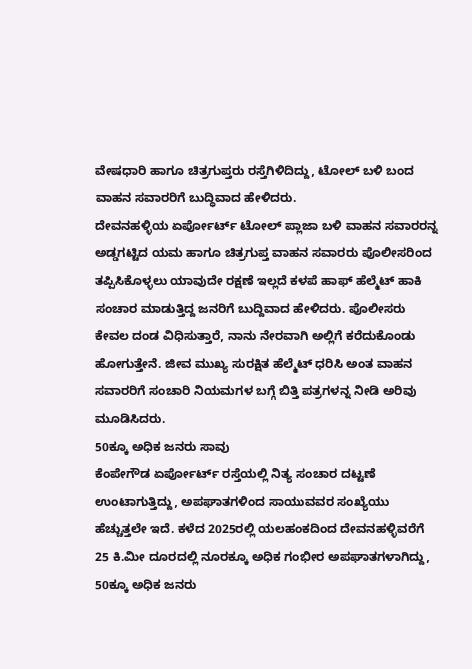ವೇಷಧಾರಿ ಹಾಗೂ ಚಿತ್ರಗುಪ್ತರು ರಸ್ತೆಗಿಳಿದಿದ್ದು, ಟೋಲ್ ಬಳಿ ಬಂದ ವಾಹನ ಸವಾರರಿಗೆ ಬುದ್ಧಿವಾದ ಹೇಳಿದರು.
ದೇವನಹಳ್ಳಿಯ ಏರ್ಪೋರ್ಟ್ ಟೋಲ್ ಪ್ಲಾಜಾ ಬಳಿ ವಾಹನ ಸವಾರರನ್ನ ಅಡ್ಡಗಟ್ಟಿದ ಯಮ ಹಾಗೂ ಚಿತ್ರಗುಪ್ತ ವಾಹನ ಸವಾರರು ಪೊಲೀಸರಿಂದ ತಪ್ಪಿಸಿಕೊಳ್ಳಲು ಯಾವುದೇ ರಕ್ಷಣೆ ಇಲ್ಲದೆ ಕಳಪೆ ಹಾಫ್ ಹೆಲ್ಮೆಟ್ ಹಾಕಿ ಸಂಚಾರ ಮಾಡುತ್ತಿದ್ದ ಜನರಿಗೆ ಬುದ್ದಿವಾದ ಹೇಳಿದರು. ಪೊಲೀಸರು ಕೇವಲ ದಂಡ ವಿಧಿಸುತ್ತಾರೆ, ನಾನು ನೇರವಾಗಿ ಅಲ್ಲಿಗೆ ಕರೆದುಕೊಂಡು ಹೋಗುತ್ತೇನೆ. ಜೀವ ಮುಖ್ಯ ಸುರಕ್ಷಿತ ಹೆಲ್ಮೆಟ್ ಧರಿಸಿ ಅಂತ ವಾಹನ ಸವಾರರಿಗೆ ಸಂಚಾರಿ ನಿಯಮಗಳ ಬಗ್ಗೆ ಬಿತ್ತಿ ಪತ್ರಗಳನ್ನ ನೀಡಿ ಅರಿವು ಮೂಡಿಸಿದರು.
50ಕ್ಕೂ ಅಧಿಕ ಜನರು ಸಾವು
ಕೆಂಪೇಗೌಡ ಏರ್ಪೋರ್ಟ್ ರಸ್ತೆಯಲ್ಲಿ ನಿತ್ಯ ಸಂಚಾರ ದಟ್ಟಣೆ ಉಂಟಾಗುತ್ತಿದ್ದು, ಅಪಘಾತಗಳಿಂದ ಸಾಯುವವರ ಸಂಖ್ಯೆಯು ಹೆಚ್ಚುತ್ತಲೇ ಇದೆ. ಕಳೆದ 2025ರಲ್ಲಿ ಯಲಹಂಕದಿಂದ ದೇವನಹಳ್ಳಿವರೆಗೆ 25 ಕಿ.ಮೀ ದೂರದಲ್ಲಿ ನೂರಕ್ಕೂ ಅಧಿಕ ಗಂಭೀರ ಅಪಘಾತಗಳಾಗಿದ್ದು, 50ಕ್ಕೂ ಅಧಿಕ ಜನರು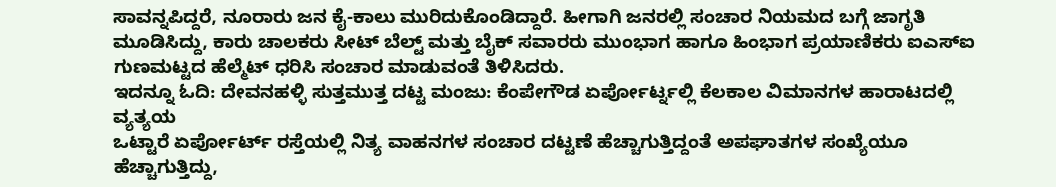ಸಾವನ್ನಪಿದ್ದರೆ, ನೂರಾರು ಜನ ಕೈ-ಕಾಲು ಮುರಿದುಕೊಂಡಿದ್ದಾರೆ. ಹೀಗಾಗಿ ಜನರಲ್ಲಿ ಸಂಚಾರ ನಿಯಮದ ಬಗ್ಗೆ ಜಾಗೃತಿ ಮೂಡಿಸಿದ್ದು, ಕಾರು ಚಾಲಕರು ಸೀಟ್ ಬೆಲ್ಟ್ ಮತ್ತು ಬೈಕ್ ಸವಾರರು ಮುಂಭಾಗ ಹಾಗೂ ಹಿಂಭಾಗ ಪ್ರಯಾಣಿಕರು ಐಎಸ್ಐ ಗುಣಮಟ್ಟದ ಹೆಲ್ಮೆಟ್ ಧರಿಸಿ ಸಂಚಾರ ಮಾಡುವಂತೆ ತಿಳಿಸಿದರು.
ಇದನ್ನೂ ಓದಿ: ದೇವನಹಳ್ಳಿ ಸುತ್ತಮುತ್ತ ದಟ್ಟ ಮಂಜು: ಕೆಂಪೇಗೌಡ ಏರ್ಪೋರ್ಟ್ನಲ್ಲಿ ಕೆಲಕಾಲ ವಿಮಾನಗಳ ಹಾರಾಟದಲ್ಲಿ ವ್ಯತ್ಯಯ
ಒಟ್ಟಾರೆ ಏರ್ಪೋರ್ಟ್ ರಸ್ತೆಯಲ್ಲಿ ನಿತ್ಯ ವಾಹನಗಳ ಸಂಚಾರ ದಟ್ಟಣೆ ಹೆಚ್ಚಾಗುತ್ತಿದ್ದಂತೆ ಅಪಘಾತಗಳ ಸಂಖ್ಯೆಯೂ ಹೆಚ್ಚಾಗುತ್ತಿದ್ದು,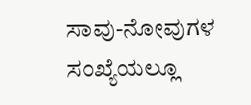ಸಾವು-ನೋವುಗಳ ಸಂಖ್ಯೆಯಲ್ಲೂ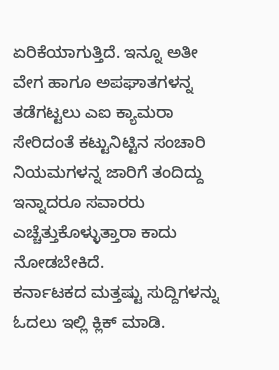ಏರಿಕೆಯಾಗುತ್ತಿದೆ. ಇನ್ನೂ ಅತೀ ವೇಗ ಹಾಗೂ ಅಪಘಾತಗಳನ್ನ ತಡೆಗಟ್ಟಲು ಎಐ ಕ್ಯಾಮರಾ ಸೇರಿದಂತೆ ಕಟ್ಟುನಿಟ್ಟಿನ ಸಂಚಾರಿ ನಿಯಮಗಳನ್ನ ಜಾರಿಗೆ ತಂದಿದ್ದು ಇನ್ನಾದರೂ ಸವಾರರು ಎಚ್ಚೆತ್ತುಕೊಳ್ಳುತ್ತಾರಾ ಕಾದು ನೋಡಬೇಕಿದೆ.
ಕರ್ನಾಟಕದ ಮತ್ತಷ್ಟು ಸುದ್ದಿಗಳನ್ನು ಓದಲು ಇಲ್ಲಿ ಕ್ಲಿಕ್ ಮಾಡಿ.